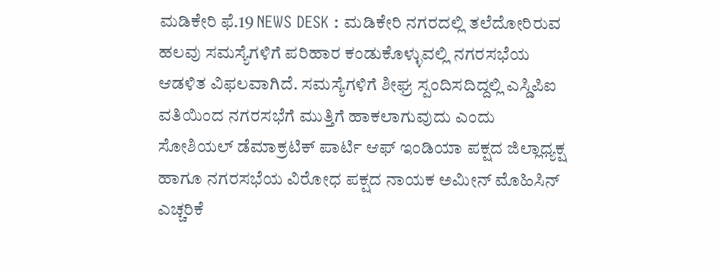ಮಡಿಕೇರಿ ಫೆ.19 NEWS DESK : ಮಡಿಕೇರಿ ನಗರದಲ್ಲಿ ತಲೆದೋರಿರುವ ಹಲವು ಸಮಸ್ಯೆಗಳಿಗೆ ಪರಿಹಾರ ಕಂಡುಕೊಳ್ಳುವಲ್ಲಿ ನಗರಸಭೆಯ ಆಡಳಿತ ವಿಫಲವಾಗಿದೆ. ಸಮಸ್ಯೆಗಳಿಗೆ ಶೀಘ್ರ ಸ್ಪಂದಿಸದಿದ್ದಲ್ಲಿ ಎಸ್ಡಿಪಿಐ ವತಿಯಿಂದ ನಗರಸಭೆಗೆ ಮುತ್ತಿಗೆ ಹಾಕಲಾಗುವುದು ಎಂದು ಸೋಶಿಯಲ್ ಡೆಮಾಕ್ರಟಿಕ್ ಪಾರ್ಟಿ ಆಫ್ ಇಂಡಿಯಾ ಪಕ್ಷದ ಜಿಲ್ಲಾಧ್ಯಕ್ಷ ಹಾಗೂ ನಗರಸಭೆಯ ವಿರೋಧ ಪಕ್ಷದ ನಾಯಕ ಅಮೀನ್ ಮೊಹಿಸಿನ್ ಎಚ್ಚರಿಕೆ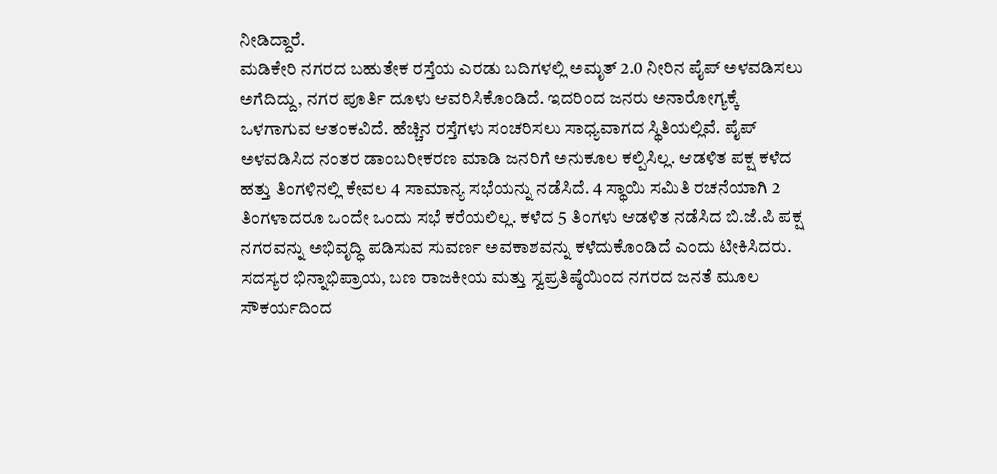ನೀಡಿದ್ದಾರೆ.
ಮಡಿಕೇರಿ ನಗರದ ಬಹುತೇಕ ರಸ್ತೆಯ ಎರಡು ಬದಿಗಳಲ್ಲಿ ಅಮೃತ್ 2.0 ನೀರಿನ ಪೈಪ್ ಅಳವಡಿಸಲು ಅಗೆದಿದ್ದು, ನಗರ ಪೂರ್ತಿ ದೂಳು ಆವರಿಸಿಕೊಂಡಿದೆ. ಇದರಿಂದ ಜನರು ಅನಾರೋಗ್ಯಕ್ಕೆ ಒಳಗಾಗುವ ಆತಂಕವಿದೆ. ಹೆಚ್ಚಿನ ರಸ್ತೆಗಳು ಸಂಚರಿಸಲು ಸಾಧ್ಯವಾಗದ ಸ್ಥಿತಿಯಲ್ಲಿವೆ. ಪೈಪ್ ಅಳವಡಿಸಿದ ನಂತರ ಡಾಂಬರೀಕರಣ ಮಾಡಿ ಜನರಿಗೆ ಅನುಕೂಲ ಕಲ್ಪಿಸಿಲ್ಲ. ಆಡಳಿತ ಪಕ್ಷ ಕಳೆದ ಹತ್ತು ತಿಂಗಳಿನಲ್ಲಿ ಕೇವಲ 4 ಸಾಮಾನ್ಯ ಸಭೆಯನ್ನು ನಡೆಸಿದೆ. 4 ಸ್ಥಾಯಿ ಸಮಿತಿ ರಚನೆಯಾಗಿ 2 ತಿಂಗಳಾದರೂ ಒಂದೇ ಒಂದು ಸಭೆ ಕರೆಯಲಿಲ್ಲ. ಕಳೆದ 5 ತಿಂಗಳು ಆಡಳಿತ ನಡೆಸಿದ ಬಿ.ಜೆ.ಪಿ ಪಕ್ಷ ನಗರವನ್ನು ಅಭಿವೃದ್ಧಿ ಪಡಿಸುವ ಸುವರ್ಣ ಅವಕಾಶವನ್ನು ಕಳೆದುಕೊಂಡಿದೆ ಎಂದು ಟೀಕಿಸಿದರು. ಸದಸ್ಯರ ಭಿನ್ನಾಭಿಪ್ರಾಯ, ಬಣ ರಾಜಕೀಯ ಮತ್ತು ಸ್ವಪ್ರತಿಷ್ಠೆಯಿಂದ ನಗರದ ಜನತೆ ಮೂಲ ಸೌಕರ್ಯದಿಂದ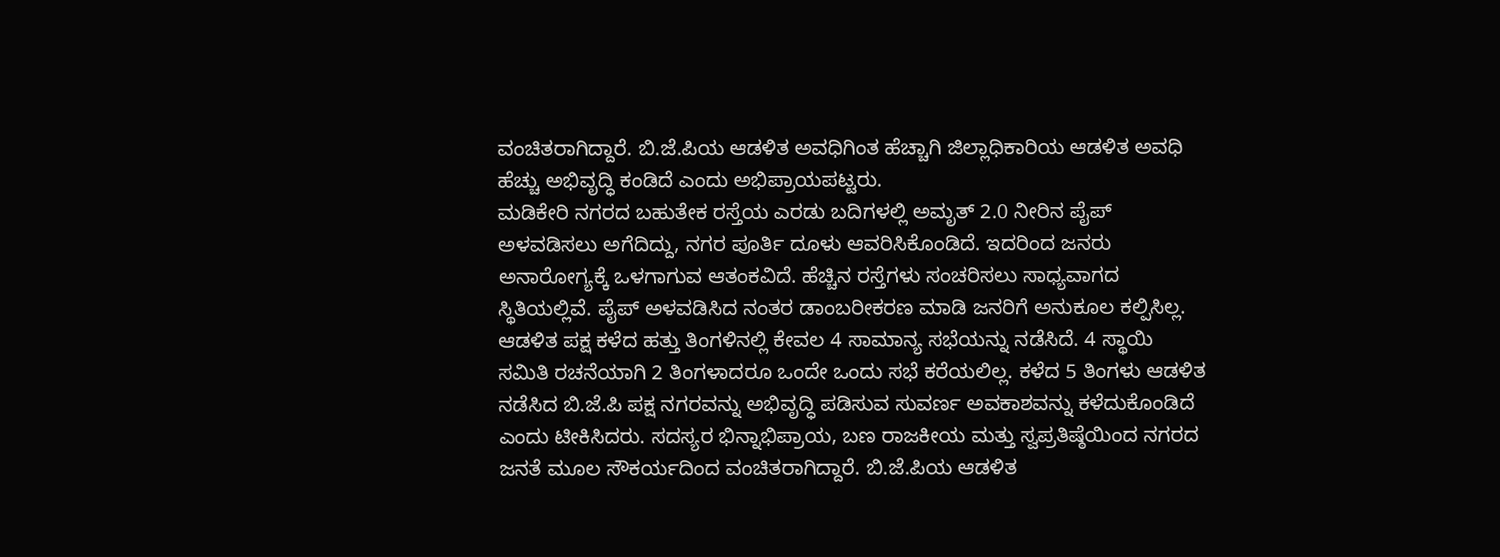ವಂಚಿತರಾಗಿದ್ದಾರೆ. ಬಿ.ಜೆ.ಪಿಯ ಆಡಳಿತ ಅವಧಿಗಿಂತ ಹೆಚ್ಚಾಗಿ ಜಿಲ್ಲಾಧಿಕಾರಿಯ ಆಡಳಿತ ಅವಧಿ ಹೆಚ್ಚು ಅಭಿವೃದ್ಧಿ ಕಂಡಿದೆ ಎಂದು ಅಭಿಪ್ರಾಯಪಟ್ಟರು.
ಮಡಿಕೇರಿ ನಗರದ ಬಹುತೇಕ ರಸ್ತೆಯ ಎರಡು ಬದಿಗಳಲ್ಲಿ ಅಮೃತ್ 2.0 ನೀರಿನ ಪೈಪ್ ಅಳವಡಿಸಲು ಅಗೆದಿದ್ದು, ನಗರ ಪೂರ್ತಿ ದೂಳು ಆವರಿಸಿಕೊಂಡಿದೆ. ಇದರಿಂದ ಜನರು ಅನಾರೋಗ್ಯಕ್ಕೆ ಒಳಗಾಗುವ ಆತಂಕವಿದೆ. ಹೆಚ್ಚಿನ ರಸ್ತೆಗಳು ಸಂಚರಿಸಲು ಸಾಧ್ಯವಾಗದ ಸ್ಥಿತಿಯಲ್ಲಿವೆ. ಪೈಪ್ ಅಳವಡಿಸಿದ ನಂತರ ಡಾಂಬರೀಕರಣ ಮಾಡಿ ಜನರಿಗೆ ಅನುಕೂಲ ಕಲ್ಪಿಸಿಲ್ಲ. ಆಡಳಿತ ಪಕ್ಷ ಕಳೆದ ಹತ್ತು ತಿಂಗಳಿನಲ್ಲಿ ಕೇವಲ 4 ಸಾಮಾನ್ಯ ಸಭೆಯನ್ನು ನಡೆಸಿದೆ. 4 ಸ್ಥಾಯಿ ಸಮಿತಿ ರಚನೆಯಾಗಿ 2 ತಿಂಗಳಾದರೂ ಒಂದೇ ಒಂದು ಸಭೆ ಕರೆಯಲಿಲ್ಲ. ಕಳೆದ 5 ತಿಂಗಳು ಆಡಳಿತ ನಡೆಸಿದ ಬಿ.ಜೆ.ಪಿ ಪಕ್ಷ ನಗರವನ್ನು ಅಭಿವೃದ್ಧಿ ಪಡಿಸುವ ಸುವರ್ಣ ಅವಕಾಶವನ್ನು ಕಳೆದುಕೊಂಡಿದೆ ಎಂದು ಟೀಕಿಸಿದರು. ಸದಸ್ಯರ ಭಿನ್ನಾಭಿಪ್ರಾಯ, ಬಣ ರಾಜಕೀಯ ಮತ್ತು ಸ್ವಪ್ರತಿಷ್ಠೆಯಿಂದ ನಗರದ ಜನತೆ ಮೂಲ ಸೌಕರ್ಯದಿಂದ ವಂಚಿತರಾಗಿದ್ದಾರೆ. ಬಿ.ಜೆ.ಪಿಯ ಆಡಳಿತ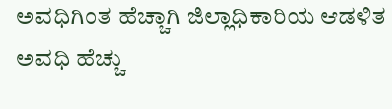ಅವಧಿಗಿಂತ ಹೆಚ್ಚಾಗಿ ಜಿಲ್ಲಾಧಿಕಾರಿಯ ಆಡಳಿತ ಅವಧಿ ಹೆಚ್ಚು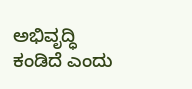ಅಭಿವೃದ್ಧಿ ಕಂಡಿದೆ ಎಂದು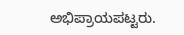ಅಭಿಪ್ರಾಯಪಟ್ಟರು.